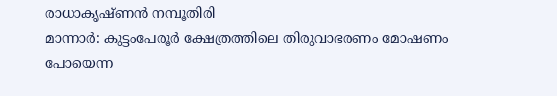രാധാകൃഷ്ണൻ നമ്പൂതിരി
മാന്നാർ: കുട്ടംപേരൂർ ക്ഷേത്രത്തിലെ തിരുവാഭരണം മോഷണം പോയെന്ന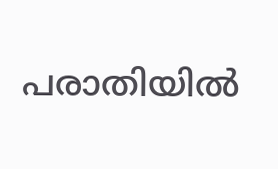പരാതിയിൽ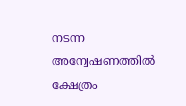നടന്ന അന്വേഷണത്തിൽ ക്ഷേത്രം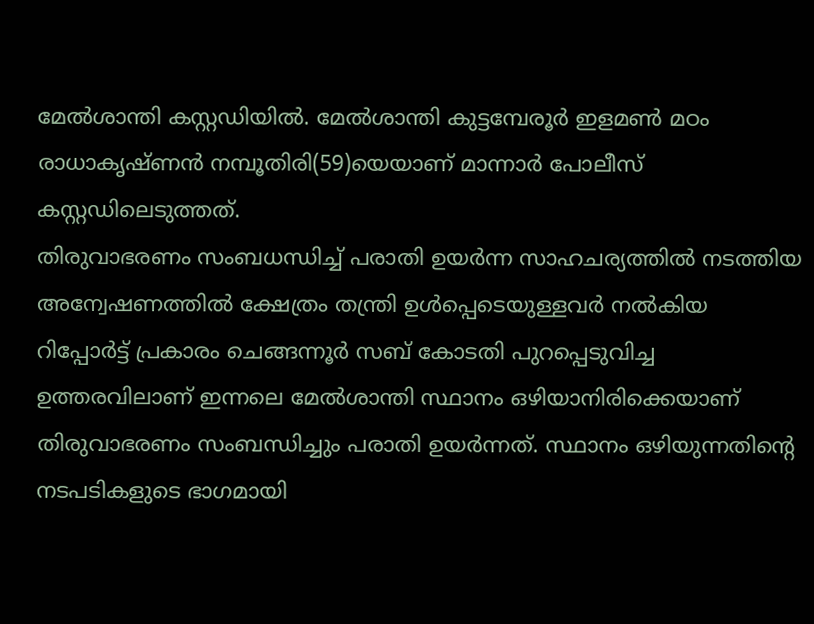മേൽശാന്തി കസ്റ്റഡിയിൽ. മേൽശാന്തി കുട്ടമ്പേരൂർ ഇളമൺ മഠം രാധാകൃഷ്ണൻ നമ്പൂതിരി(59)യെയാണ് മാന്നാർ പോലീസ് കസ്റ്റഡിലെടുത്തത്.
തിരുവാഭരണം സംബധന്ധിച്ച് പരാതി ഉയർന്ന സാഹചര്യത്തിൽ നടത്തിയ അന്വേഷണത്തിൽ ക്ഷേത്രം തന്ത്രി ഉൾപ്പെടെയുള്ളവർ നൽകിയ റിപ്പോർട്ട് പ്രകാരം ചെങ്ങന്നൂർ സബ് കോടതി പുറപ്പെടുവിച്ച ഉത്തരവിലാണ് ഇന്നലെ മേൽശാന്തി സ്ഥാനം ഒഴിയാനിരിക്കെയാണ് തിരുവാഭരണം സംബന്ധിച്ചും പരാതി ഉയർന്നത്. സ്ഥാനം ഒഴിയുന്നതിന്റെ നടപടികളുടെ ഭാഗമായി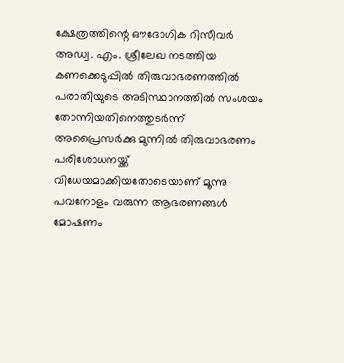ക്ഷേത്രത്തിന്റെ ഔദോഗിക റിസീവർ അഡ്വ. എം. ശ്രീലേഖ നടത്തിയ കണക്കെടുപ്പിൽ തിരുവാഭരണത്തിൽ പരാതിയുടെ അടിസ്ഥാനത്തിൽ സംശയം തോന്നിയതിനെത്തുടർന്ന് അപ്രൈസർക്കു മുന്നിൽ തിരുവാഭരണം പരിശോധനയ്ക്ക് വിധേയമാക്കിയതോടെയാണ് മൂന്നു പവനോളം വരുന്ന ആഭരണങ്ങൾ മോഷണം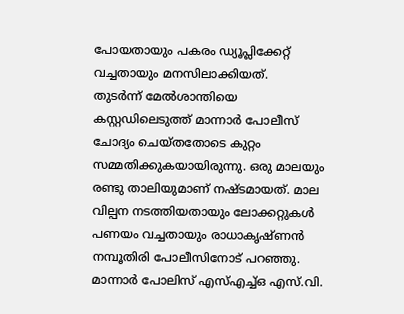പോയതായും പകരം ഡ്യൂപ്ലിക്കേറ്റ് വച്ചതായും മനസിലാക്കിയത്.
തുടർന്ന് മേൽശാന്തിയെ കസ്റ്റഡിലെടുത്ത് മാന്നാർ പോലീസ് ചോദ്യം ചെയ്തതോടെ കുറ്റം സമ്മതിക്കുകയായിരുന്നു. ഒരു മാലയും രണ്ടു താലിയുമാണ് നഷ്ടമായത്. മാല വില്പന നടത്തിയതായും ലോക്കറ്റുകൾ പണയം വച്ചതായും രാധാകൃഷ്ണൻ നമ്പൂതിരി പോലീസിനോട് പറഞ്ഞു. മാന്നാർ പോലിസ് എസ്എച്ച്ഒ എസ്.വി.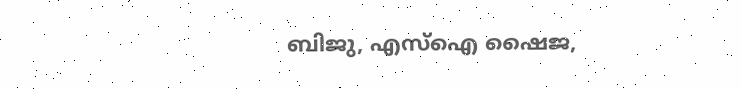ബിജു, എസ്ഐ ഷൈജ,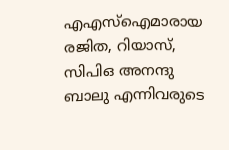എഎസ്ഐമാരായ രജിത, റിയാസ്, സിപിഒ അനന്ദു ബാലു എന്നിവരുടെ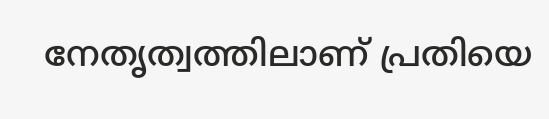നേതൃത്വത്തിലാണ് പ്രതിയെ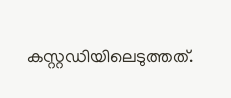കസ്റ്റഡിയിലെടുത്തത്.